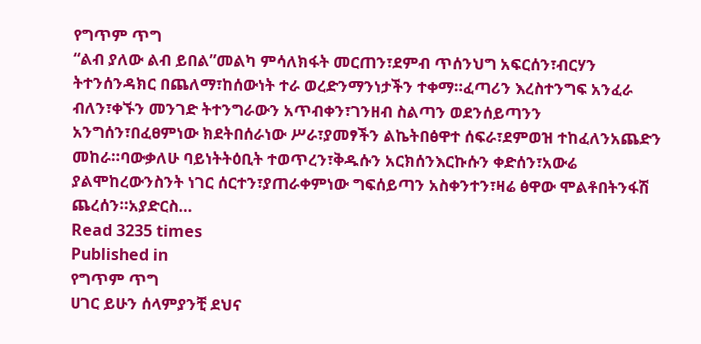የግጥም ጥግ
“ልብ ያለው ልብ ይበል”መልካ ምሳለክፋት መርጠን፣ደምብ ጥሰንህግ አፍርሰን፣ብርሃን ትተንሰንዳክር በጨለማ፣ከሰውነት ተራ ወረድንማንነታችን ተቀማ።ፈጣሪን እረስተንግፍ አንፈራ ብለን፣ቀኙን መንገድ ትተንግራውን አጥብቀን፣ገንዘብ ስልጣን ወደንሰይጣንን አንግሰን፣በፈፀምነው ክደትበሰራነው ሥራ፣ያመፃችን ልኬትበፅዋተ ሰፍራ፣ደምወዝ ተከፈለንአጨድን መከራ።ባውቃለሁ ባይነትትዕቢት ተወጥረን፣ቅዱሱን አርክሰንእርኩሱን ቀድሰን፣አውሬ ያልሞከረውንስንት ነገር ሰርተን፣ያጠራቀምነው ግፍሰይጣን አስቀንተን፣ዛሬ ፅዋው ሞልቶበትንፋሽ ጨረሰን።አያድርስ…
Read 3235 times
Published in
የግጥም ጥግ
ሀገር ይሁን ሰላምያንቺ ደህና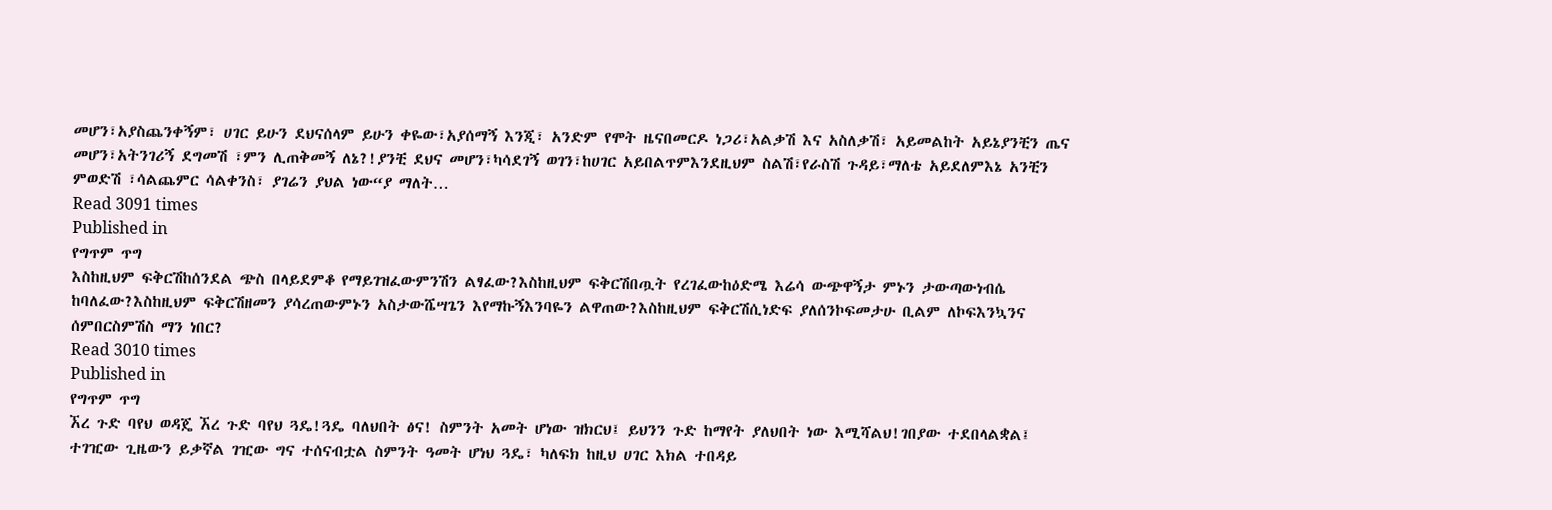መሆን፣አያስጨንቀኝም፣ ሀገር ይሁን ደህናሰላም ይሁን ቀዬው፣አያሰማኝ እንጂ፣ አንድም የሞት ዜናበመርዶ ነጋሪ፣አልቃሽ እና አስለቃሽ፣ አይመልከት አይኔያንቺን ጤና መሆን፣አትንገሪኝ ደግመሽ ፣ምን ሊጠቅመኝ ለኔ?!ያንቺ ደህና መሆን፣ካሳደገኝ ወገን፣ከሀገር አይበልጥምእንደዚህም ስልሽ፣የራስሽ ጉዳይ፣ማለቴ አይደለምእኔ አንቺን ምወድሽ ፣ሳልጨምር ሳልቀንስ፣ ያገሬን ያህል ነው“ያ ማለት…
Read 3091 times
Published in
የግጥም ጥግ
እስከዚህም ፍቅርሽከሰንደል ጭስ በላይደምቆ የማይገዝፈውምንሽን ልፃፈው?እስከዚህም ፍቅርሽበጧት የረገፈውከዕድሜ እሬሳ ውጭዋኝታ ምኑን ታውጣውነብሴ ከባለፈው?እስከዚህም ፍቅርሽዘመን ያሳረጠውምኑን አስታውሼሣጌን እየማኩኝእንባዬን ልዋጠው?እስከዚህም ፍቅርሽሲነድፍ ያለሰንኮፍመታሁ ቢልም ለኮፍእንኳንና ሰምበርስምሽስ ማን ነበር?
Read 3010 times
Published in
የግጥም ጥግ
ኧረ ጉድ ባየህ ወዳጄ ኧረ ጉድ ባየህ ጓዴ!ጓዴ ባለህበት ፅና! ስምንት አመት ሆነው ዝክርህ፤ ይህንን ጉድ ከማየት ያለህበት ነው እሚሻልህ!ገበያው ተደበላልቋል፤ ተገዢው ጊዜውን ይቃኛል ገዢው ግና ተሰናብቷል ስምንት ዓመት ሆነህ ጓዴ፣ ካለፍክ ከዚህ ሀገር እክል ተበዳይ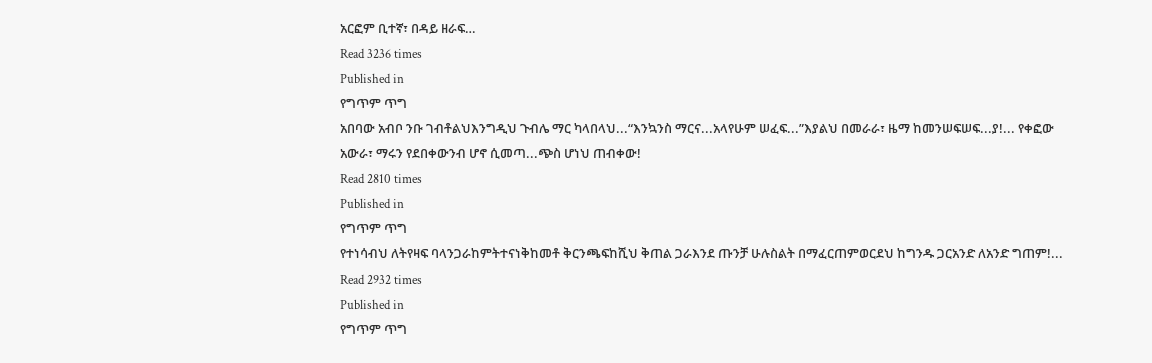አርፎም ቢተኛ፣ በዳይ ዘራፍ…
Read 3236 times
Published in
የግጥም ጥግ
አበባው አብቦ ንቡ ገብቶልህእንግዲህ ጉብሌ ማር ካላበላህ...“እንኳንስ ማርና...አላየሁም ሠፈፍ...”እያልህ በመራራ፣ ዜማ ከመንሠፍሠፍ...ያ!... የቀፎው አውራ፣ ማሩን የደበቀውንብ ሆኖ ሲመጣ...ጭስ ሆነህ ጠብቀው!
Read 2810 times
Published in
የግጥም ጥግ
የተነሳብህ ለትየዛፍ ባላንጋራከምትተናነቅከመቶ ቅርንጫፍከሺህ ቅጠል ጋራእንደ ጡንቻ ሁሉስልት በማፈርጠምወርደህ ከግንዱ ጋርአንድ ለአንድ ግጠም!...
Read 2932 times
Published in
የግጥም ጥግ